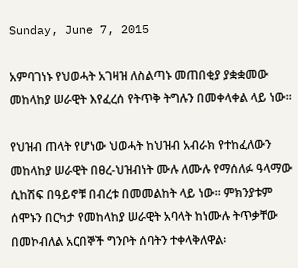Sunday, June 7, 2015

አምባገነኑ የህወሓት አገዛዝ ለስልጣኑ መጠበቂያ ያቋቋመው መከላከያ ሠራዊት እየፈረሰ የትጥቅ ትግሉን በመቀላቀል ላይ ነው፡፡

የህዝብ ጠላት የሆነው ህወሓት ከህዝብ አብራክ የተከፈለውን መከላከያ ሠራዊት በፀረ-ህዝብነት ሙሉ ለሙሉ የማሰለፉ ዓላማው ሲከሽፍ በዓይኖቹ በብረቱ በመመልከት ላይ ነው፡፡ ምክንያቱም ሰሞኑን በርካታ የመከላከያ ሠራዊት አባላት ከነሙሉ ትጥቃቸው በመኮብለል አርበኞች ግንቦት ሰባትን ተቀላቅለዋል፡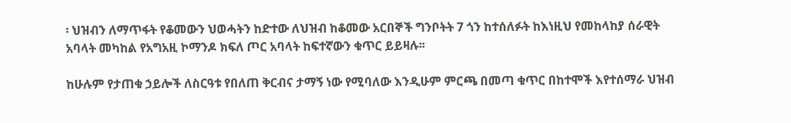፡ ህዝብን ለማጥፋት የቆመውን ህወሓትን ከድተው ለህዝብ ከቆመው አርበኞች ግንቦትት 7 ጎን ከተሰለፉት ከእነዚህ የመከላከያ ሰራዊት አባላት መካከል የአግአዚ ኮማንዶ ክፍለ ጦር አባላት ከፍተኛውን ቁጥር ይይዛሉ፡፡

ከሁሉም የታጠቁ ኃይሎች ለስርዓቱ የበለጠ ቅርብና ታማኝ ነው የሚባለው እንዲሁም ምርጫ በመጣ ቁጥር በከተሞች እየተሰማራ ህዝብ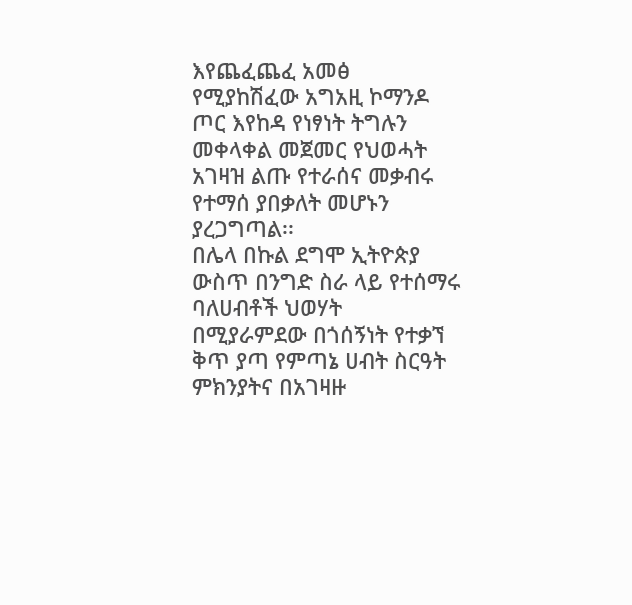እየጨፈጨፈ አመፅ የሚያከሽፈው አግአዚ ኮማንዶ ጦር እየከዳ የነፃነት ትግሉን መቀላቀል መጀመር የህወሓት አገዛዝ ልጡ የተራሰና መቃብሩ የተማሰ ያበቃለት መሆኑን ያረጋግጣል፡፡
በሌላ በኩል ደግሞ ኢትዮጵያ ውስጥ በንግድ ስራ ላይ የተሰማሩ ባለሀብቶች ህወሃት በሚያራምደው በጎሰኝነት የተቃኘ ቅጥ ያጣ የምጣኔ ሀብት ስርዓት ምክንያትና በአገዛዙ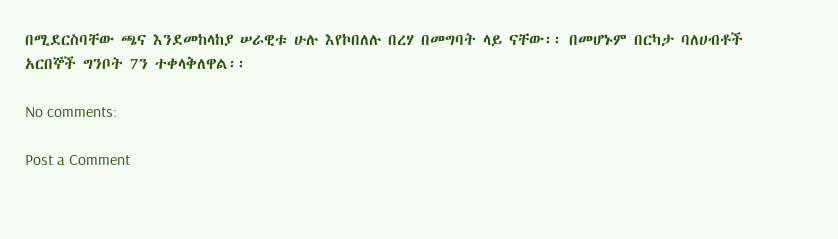በሚደርስባቸው ጫና እንደመከላከያ ሠራዊቱ ሁሉ እየኮበለሉ በረሃ በመግባት ላይ ናቸው፡፡ በመሆኑም በርካታ ባለሀብቶች አርበኞች ግንቦት 7ን ተቀላቅለዋል፡፡

No comments:

Post a Comment